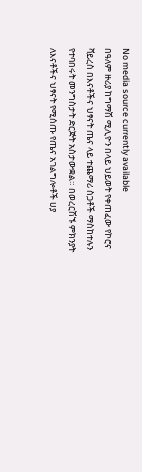No media source currently available
በዓለም ዙሪያ ከግማሽ ሚሊዮን በላይ ህይወት የቀጠፈው የኮሮና ቫይረስ በእናቶችና ህፃናት ጤና ላይ ተጨማሪ ስጋቶች ማስከተሉን የተባበሩት መንግስታት ድርጅት አስታውቋል። በወረርሽኙ ምክንያት ለእናቶችና ህፃናት የሚሰጡ የጤና አገልግሎቶች ሀያ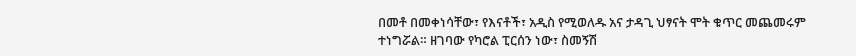በመቶ በመቀነሳቸው፣ የእናቶች፣ አዲስ የሚወለዱ አና ታዳጊ ህፃናት ሞት ቁጥር መጨመሩም ተነግሯል። ዘገባው የካሮል ፒርሰን ነው፣ ስመኝሽ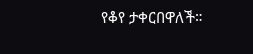የቆየ ታቀርበዋለች።